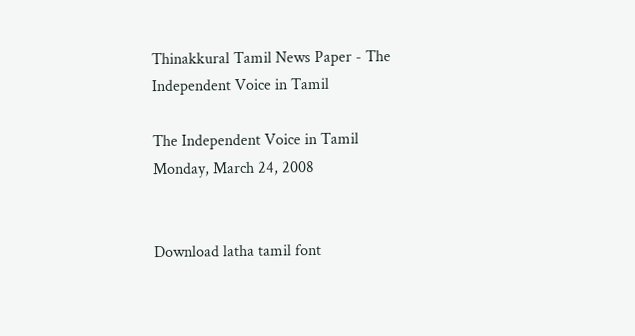Thinakkural Tamil News Paper - The Independent Voice in Tamil

The Independent Voice in Tamil
Monday, March 24, 2008


Download latha tamil font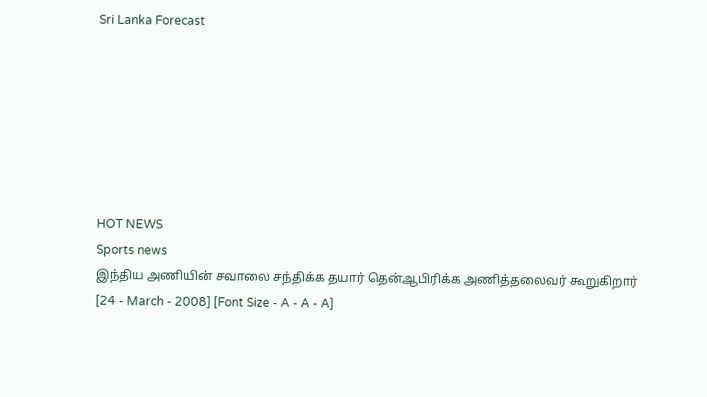Sri Lanka Forecast







HOT NEWS
Sports news
இந்திய அணியின் சவாலை சந்திக்க தயார் தென்ஆபிரிக்க அணித்தலைவர் கூறுகிறார்
[24 - March - 2008] [Font Size - A - A - A]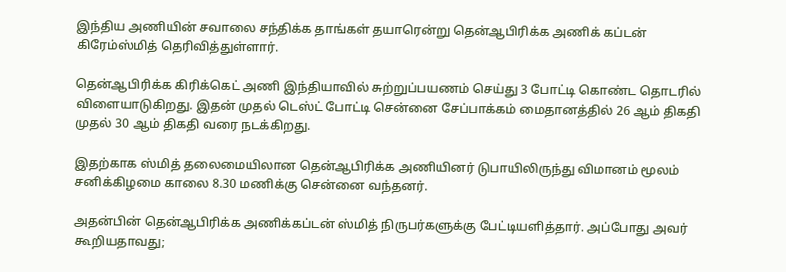இந்திய அணியின் சவாலை சந்திக்க தாங்கள் தயாரென்று தென்ஆபிரிக்க அணிக் கப்டன் கிரேம்ஸ்மித் தெரிவித்துள்ளார்.

தென்ஆபிரிக்க கிரிக்கெட் அணி இந்தியாவில் சுற்றுப்பயணம் செய்து 3 போட்டி கொண்ட தொடரில் விளையாடுகிறது. இதன் முதல் டெஸ்ட் போட்டி சென்னை சேப்பாக்கம் மைதானத்தில் 26 ஆம் திகதி முதல் 30 ஆம் திகதி வரை நடக்கிறது.

இதற்காக ஸ்மித் தலைமையிலான தென்ஆபிரிக்க அணியினர் டுபாயிலிருந்து விமானம் மூலம் சனிக்கிழமை காலை 8.30 மணிக்கு சென்னை வந்தனர்.

அதன்பின் தென்ஆபிரிக்க அணிக்கப்டன் ஸ்மித் நிருபர்களுக்கு பேட்டியளித்தார். அப்போது அவர் கூறியதாவது;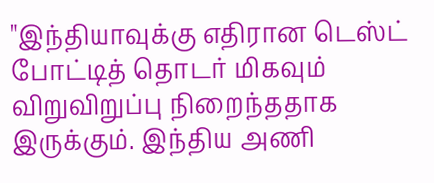"இந்தியாவுக்கு எதிரான டெஸ்ட் போட்டித் தொடர் மிகவும் விறுவிறுப்பு நிறைந்ததாக இருக்கும். இந்திய அணி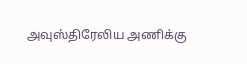அவுஸ்திரேலிய அணிக்கு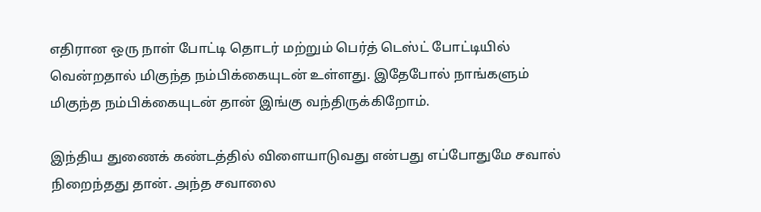எதிரான ஒரு நாள் போட்டி தொடர் மற்றும் பெர்த் டெஸ்ட் போட்டியில் வென்றதால் மிகுந்த நம்பிக்கையுடன் உள்ளது. இதேபோல் நாங்களும் மிகுந்த நம்பிக்கையுடன் தான் இங்கு வந்திருக்கிறோம்.

இந்திய துணைக் கண்டத்தில் விளையாடுவது என்பது எப்போதுமே சவால் நிறைந்தது தான். அந்த சவாலை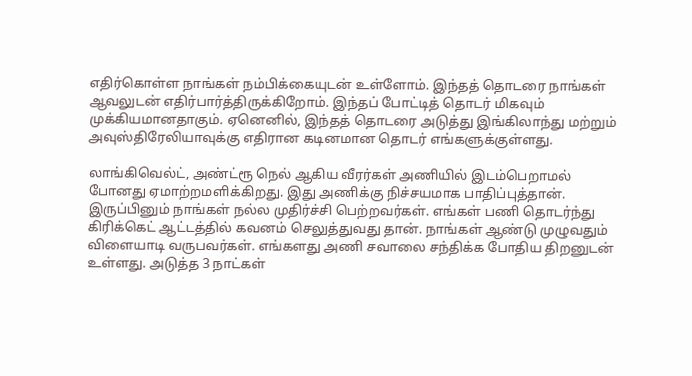எதிர்கொள்ள நாங்கள் நம்பிக்கையுடன் உள்ளோம். இந்தத் தொடரை நாங்கள் ஆவலுடன் எதிர்பார்த்திருக்கிறோம். இந்தப் போட்டித் தொடர் மிகவும் முக்கியமானதாகும். ஏனெனில், இந்தத் தொடரை அடுத்து இங்கிலாந்து மற்றும் அவுஸ்திரேலியாவுக்கு எதிரான கடினமான தொடர் எங்களுக்குள்ளது.

லாங்கிவெல்ட், அண்ட்ரூ நெல் ஆகிய வீரர்கள் அணியில் இடம்பெறாமல் போனது ஏமாற்றமளிக்கிறது. இது அணிக்கு நிச்சயமாக பாதிப்புத்தான். இருப்பினும் நாங்கள் நல்ல முதிர்ச்சி பெற்றவர்கள். எங்கள் பணி தொடர்ந்து கிரிக்கெட் ஆட்டத்தில் கவனம் செலுத்துவது தான். நாங்கள் ஆண்டு முழுவதும் விளையாடி வருபவர்கள். எங்களது அணி சவாலை சந்திக்க போதிய திறனுடன் உள்ளது. அடுத்த 3 நாட்கள்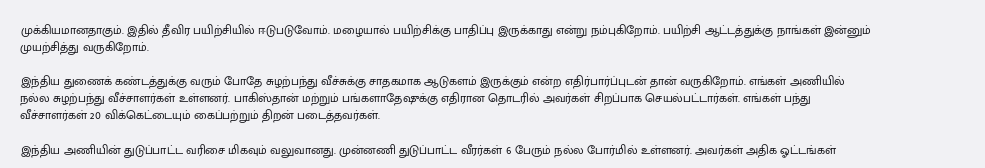முக்கியமானதாகும். இதில் தீவிர பயிற்சியில் ஈடுபடுவோம். மழையால் பயிற்சிக்கு பாதிப்பு இருக்காது என்று நம்புகிறோம். பயிற்சி ஆட்டத்துக்கு நாங்கள் இன்னும் முயற்சித்து வருகிறோம்.

இந்திய துணைக் கண்டத்துக்கு வரும் போதே சுழற்பந்து வீச்சுக்கு சாதகமாக ஆடுகளம் இருக்கும் என்ற எதிர்பார்ப்புடன் தான் வருகிறோம். எங்கள் அணியில் நல்ல சுழற்பந்து வீச்சாளர்கள் உள்ளனர். பாகிஸ்தான் மற்றும் பங்களாதேஷுக்கு எதிரான தொடரில் அவர்கள் சிறப்பாக செயல்பட்டார்கள். எங்கள் பந்து வீச்சாளர்கள் 20 விக்கெட்டையும் கைப்பற்றும் திறன் படைத்தவர்கள்.

இந்திய அணியின் துடுப்பாட்ட வரிசை மிகவும் வலுவானது. முன்னணி துடுப்பாட்ட வீரர்கள் 6 பேரும் நல்ல போர்மில் உள்ளனர். அவர்கள் அதிக ஓட்டங்கள்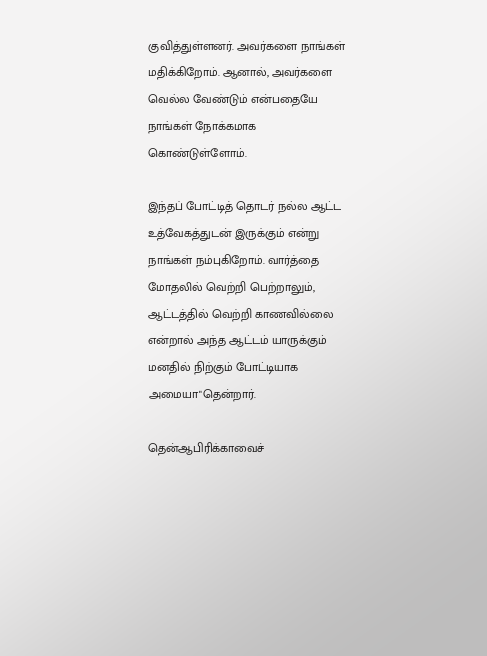குவித்துள்ளனர். அவர்களை நாங்கள் மதிக்கிறோம். ஆனால், அவர்களை வெல்ல வேண்டும் என்பதையே நாங்கள் நோக்கமாக கொண்டுள்ளோம்.

இந்தப் போட்டித் தொடர் நல்ல ஆட்ட உத்வேகத்துடன் இருக்கும் என்று நாங்கள் நம்புகிறோம். வார்த்தை மோதலில் வெற்றி பெற்றாலும், ஆட்டத்தில் வெற்றி காணவில்லை என்றால் அந்த ஆட்டம் யாருக்கும் மனதில் நிற்கும் போட்டியாக அமையா"தென்றார்.

தென்ஆபிரிக்காவைச்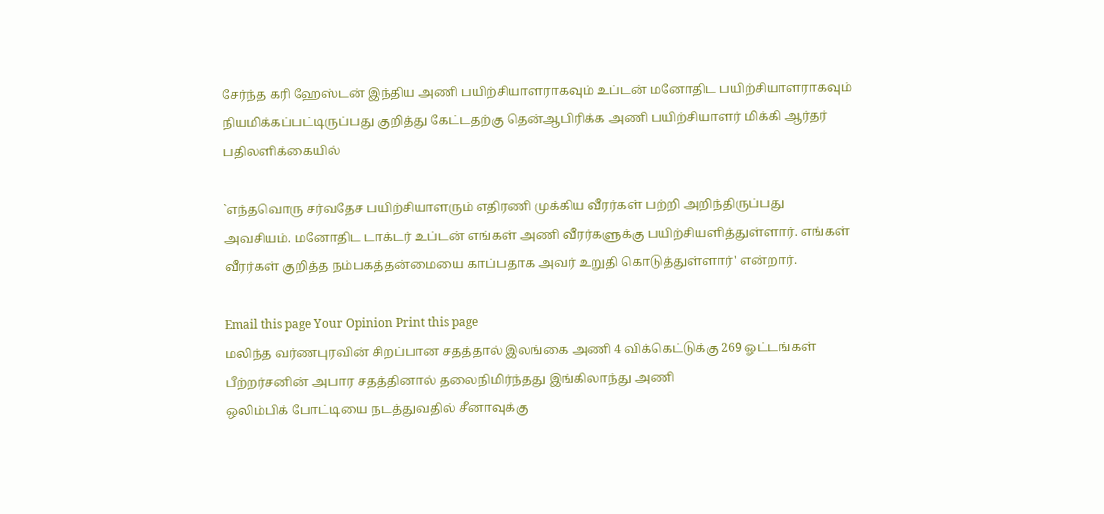சேர்ந்த கரி ஹேஸ்டன் இந்திய அணி பயிற்சியாளராகவும் உப்டன் மனோதிட பயிற்சியாளராகவும் நியமிக்கப்பட்டிருப்பது குறித்து கேட்டதற்கு தென்ஆபிரிக்க அணி பயிற்சியாளர் மிக்கி ஆர்தர் பதிலளிக்கையில்

`எந்தவொரு சர்வதேச பயிற்சியாளரும் எதிரணி முக்கிய வீரர்கள் பற்றி அறிந்திருப்பது அவசியம். மனோதிட டாக்டர் உப்டன் எங்கள் அணி வீரர்களுக்கு பயிற்சியளித்துள்ளார். எங்கள் வீரர்கள் குறித்த நம்பகத்தன்மையை காப்பதாக அவர் உறுதி கொடுத்துள்ளார்' என்றார்.

Email this page Your Opinion Print this page
மலிந்த வர்ணபுரவின் சிறப்பான சதத்தால் இலங்கை அணி 4 விக்கெட்டுக்கு 269 ஓட்டங்கள்
பீற்றர்சனின் அபார சதத்தினால் தலைநிமிர்ந்தது இங்கிலாந்து அணி
ஒலிம்பிக் போட்டியை நடத்துவதில் சீனாவுக்கு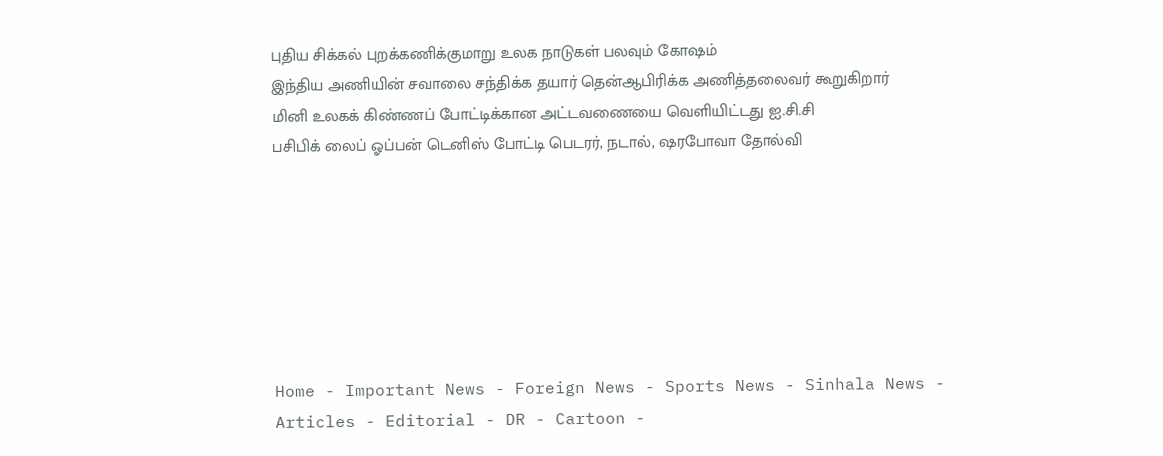புதிய சிக்கல் புறக்கணிக்குமாறு உலக நாடுகள் பலவும் கோஷம்
இந்திய அணியின் சவாலை சந்திக்க தயார் தென்ஆபிரிக்க அணித்தலைவர் கூறுகிறார்
மினி உலகக் கிண்ணப் போட்டிக்கான அட்டவணையை வெளியிட்டது ஐ.சி.சி
பசிபிக் லைப் ஓப்பன் டெனிஸ் போட்டி பெடரர், நடால், ஷரபோவா தோல்வி







Home - Important News - Foreign News - Sports News - Sinhala News - Articles - Editorial - DR - Cartoon -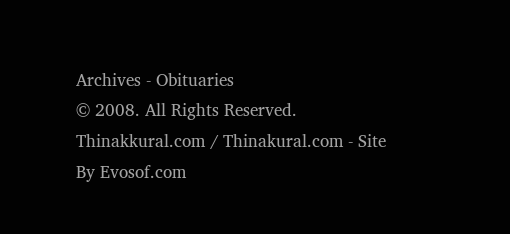Archives - Obituaries
© 2008. All Rights Reserved. Thinakkural.com / Thinakural.com - Site By Evosof.com